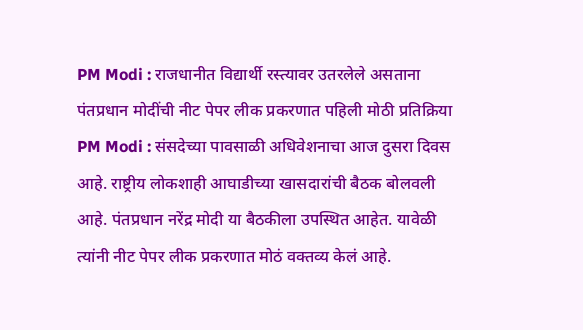PM Modi : राजधानीत विद्यार्थी रस्त्यावर उतरलेले असताना पंतप्रधान मोदींची नीट पेपर लीक प्रकरणात पहिली मोठी प्रतिक्रिया
PM Modi : संसदेच्या पावसाळी अधिवेशनाचा आज दुसरा दिवस आहे. राष्ट्रीय लोकशाही आघाडीच्या खासदारांची बैठक बोलवली आहे. पंतप्रधान नरेंद्र मोदी या बैठकीला उपस्थित आहेत. यावेळी त्यांनी नीट पेपर लीक प्रकरणात मोठं वक्तव्य केलं आहे.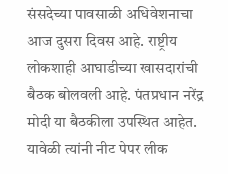संसदेच्या पावसाळी अधिवेशनाचा आज दुसरा दिवस आहे. राष्ट्रीय लोकशाही आघाडीच्या खासदारांची बैठक बोलवली आहे. पंतप्रधान नरेंद्र मोदी या बैठकीला उपस्थित आहेत. यावेळी त्यांनी नीट पेपर लीक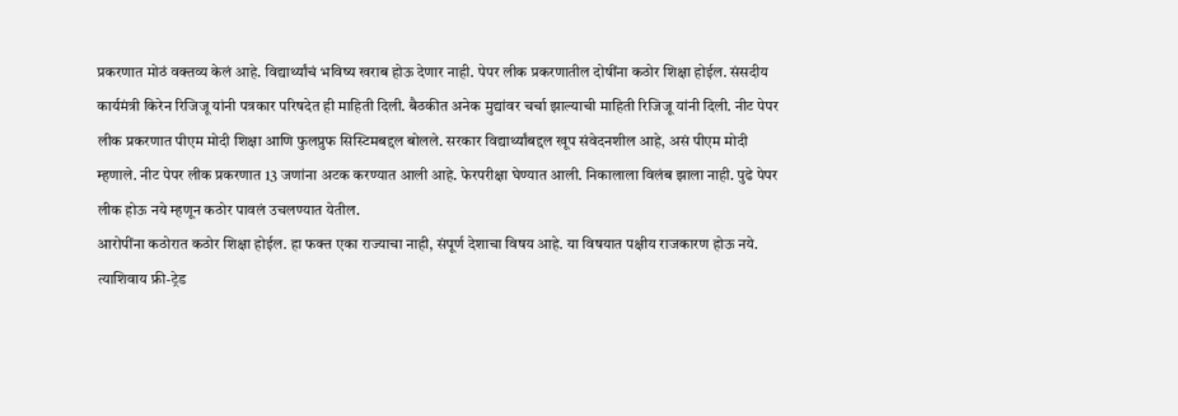प्रकरणात मोठं वक्तव्य केलं आहे. विद्यार्थ्यांचं भविष्य खराब होऊ देणार नाही. पेपर लीक प्रकरणातील दोषींना कठोर शिक्षा होईल. संसदीय कार्यमंत्री किरेन रिजिजू यांनी पत्रकार परिषदेत ही माहिती दिली. बैठकीत अनेक मुद्यांवर चर्चा झाल्याची माहिती रिजिजू यांनी दिली. नीट पेपर लीक प्रकरणात पीएम मोदी शिक्षा आणि फुलप्रुफ सिस्टिमबद्दल बोलले. सरकार विद्यार्थ्यांबद्दल खूप संवेदनशील आहे, असं पीएम मोदी म्हणाले. नीट पेपर लीक प्रकरणात 13 जणांना अटक करण्यात आली आहे. फेरपरीक्षा घेण्यात आली. निकालाला विलंब झाला नाही. पुढे पेपर लीक होऊ नये म्हणून कठोर पावलं उचलण्यात येतील.
आरोपींना कठोरात कठोर शिक्षा होईल. हा फक्त एका राज्याचा नाही, संपूर्ण देशाचा विषय आहे. या विषयात पक्षीय राजकारण होऊ नये. त्याशिवाय फ्री-ट्रेड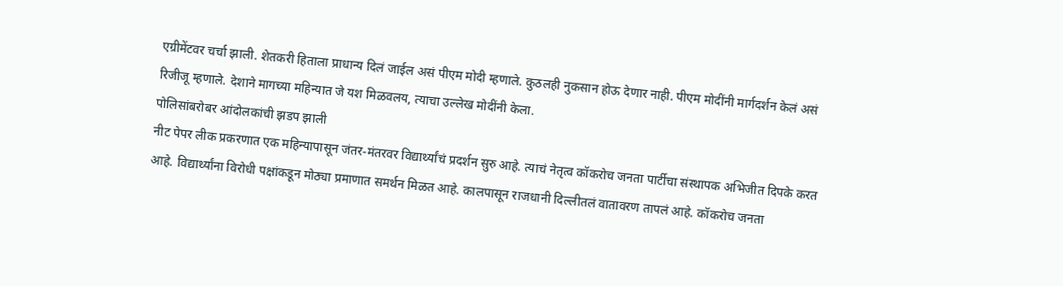एग्रीमेंटवर चर्चा झाली. शेतकरी हिताला प्राधान्य दिलं जाईल असं पीएम मोदी म्हणाले. कुठलही नुकसान होऊ देणार नाही. पीएम मोदींनी मार्गदर्शन केलं असं रिजीजू म्हणाले. देशाने मागच्या महिन्यात जे यश मिळवलय, त्याचा उल्लेख मोदींनी केला.
पोलिसांबरोबर आंदोलकांची झडप झाली
नीट पेपर लीक प्रकरणात एक महिन्यापासून जंतर-मंतरवर विद्यार्थ्यांचं प्रदर्शन सुरु आहे. त्याचं नेतृत्व कॉकरोच जनता पार्टीचा संस्थापक अभिजीत दिपके करत आहे. विद्यार्थ्यांना विरोधी पक्षांकडून मोठ्या प्रमाणात समर्थन मिळत आहे. कालपासून राजधानी दिल्लीतलं वातावरण तापलं आहे. कॉकरोच जनता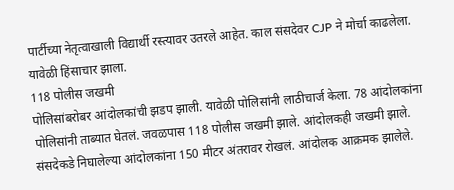पार्टीच्या नेतृत्वाखाली विद्यार्थी रस्त्यावर उतरले आहेत. काल संसदेवर CJP ने मोर्चा काढलेला. यावेळी हिंसाचार झाला.
118 पोलीस जखमी
पोलिसांबरोबर आंदोलकांची झडप झाली. यावेळी पोलिसांनी लाठीचार्ज केला. 78 आंदोलकांना पोलिसांनी ताब्यात घेतलं. जवळपास 118 पोलीस जखमी झाले. आंदोलकही जखमी झाले. संसदेकडे निघालेल्या आंदोलकांना 150 मीटर अंतरावर रोखलं. आंदोलक आक्रमक झालेले.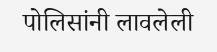पोलिसांनी लावलेली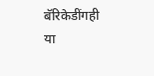बॅरिकेडींगही या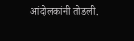आंदोलकांनी तोडली.